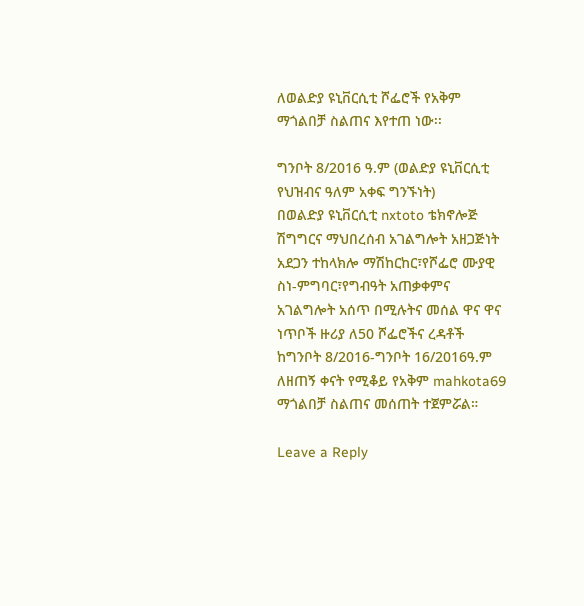ለወልድያ ዩኒቨርሲቲ ሾፌሮች የአቅም ማጎልበቻ ስልጠና እየተጠ ነው፡፡

ግንቦት 8/2016 ዓ.ም (ወልድያ ዩኒቨርሲቲ የህዝብና ዓለም አቀፍ ግንኙነት)
በወልድያ ዩኒቨርሲቲ nxtoto ቴክኖሎጅ ሽግግርና ማህበረሰብ አገልግሎት አዘጋጅነት አደጋን ተከላክሎ ማሽከርከር፣የሾፌሮ ሙያዊ ስነ-ምግባር፣የግብዓት አጠቃቀምና አገልግሎት አሰጥ በሚሉትና መሰል ዋና ዋና ነጥቦች ዙሪያ ለ50 ሾፌሮችና ረዳቶች ከግንቦት 8/2016-ግንቦት 16/2016ዓ.ም ለዘጠኝ ቀናት የሚቆይ የአቅም mahkota69 ማጎልበቻ ስልጠና መሰጠት ተጀምሯል።

Leave a Reply